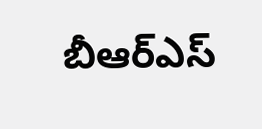బీఆర్ఎస్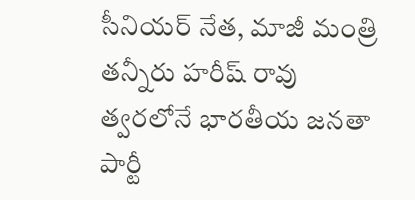సీనియర్ నేత, మాజీ మంత్రి తన్నీరు హరీష్ రావు త్వరలోనే భారతీయ జనతా పార్టీ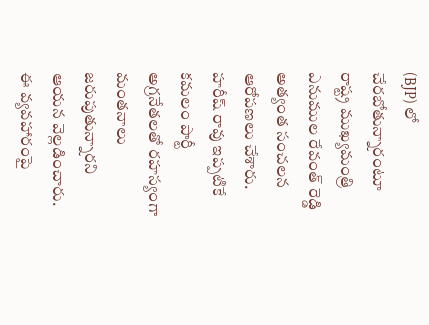(BJP) లో చేరబోతున్నారంటూ రాష్ట్ర ముఖ్యమంత్రి ఎనుముల రేవంత్ రెడ్డి అత్యంత సంచలన ఆరోపణలు చేశారు. హరీష్ రావు ఇప్పటికే కమలం పార్టీ అగ్రనేతలతో రహస్యంగా మంతనాలు జరుపుతున్నారని ఆయన వెల్లడించారు. ఈ వ్యవహారంపై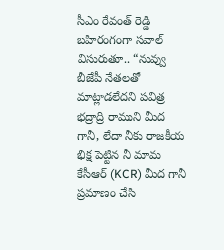సీఎం రేవంత్ రెడ్డి బహిరంగంగా సవాల్ విసురుతూ.. “నువ్వు బీజేపీ నేతలతో మాట్లాడలేదని పవిత్ర భద్రాద్రి రాముని మీద గానీ, లేదా నీకు రాజకీయ భిక్ష పెట్టిన నీ మామ కేసీఆర్ (KCR) మీద గానీ ప్రమాణం చేసి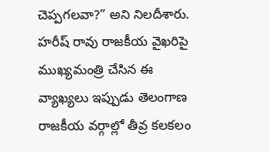చెప్పగలవా?” అని నిలదీశారు. హరీష్ రావు రాజకీయ వైఖరిపై ముఖ్యమంత్రి చేసిన ఈ వ్యాఖ్యలు ఇప్పుడు తెలంగాణ రాజకీయ వర్గాల్లో తీవ్ర కలకలం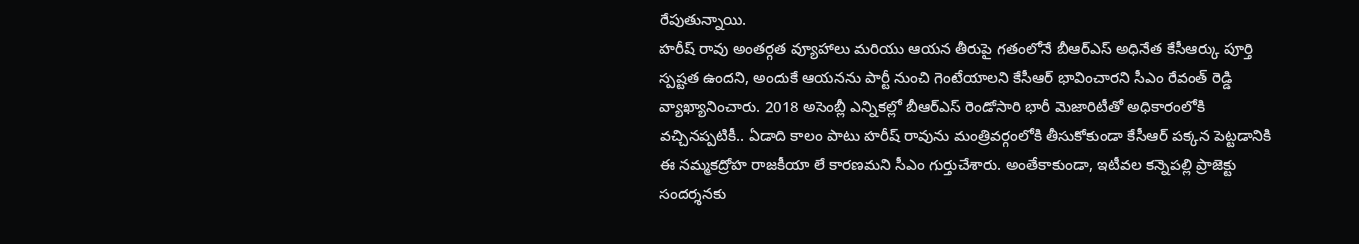రేపుతున్నాయి.
హరీష్ రావు అంతర్గత వ్యూహాలు మరియు ఆయన తీరుపై గతంలోనే బీఆర్ఎస్ అధినేత కేసీఆర్కు పూర్తి స్పష్టత ఉందని, అందుకే ఆయనను పార్టీ నుంచి గెంటేయాలని కేసీఆర్ భావించారని సీఎం రేవంత్ రెడ్డి వ్యాఖ్యానించారు. 2018 అసెంబ్లీ ఎన్నికల్లో బీఆర్ఎస్ రెండోసారి భారీ మెజారిటీతో అధికారంలోకి వచ్చినప్పటికీ.. ఏడాది కాలం పాటు హరీష్ రావును మంత్రివర్గంలోకి తీసుకోకుండా కేసీఆర్ పక్కన పెట్టడానికి ఈ నమ్మకద్రోహ రాజకీయా లే కారణమని సీఎం గుర్తుచేశారు. అంతేకాకుండా, ఇటీవల కన్నెపల్లి ప్రాజెక్టు సందర్శనకు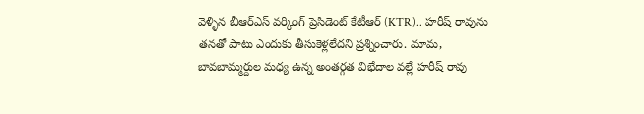వెళ్ళిన బీఆర్ఎస్ వర్కింగ్ ప్రెసిడెంట్ కేటీఆర్ (KTR).. హరీష్ రావును తనతో పాటు ఎందుకు తీసుకెళ్లలేదని ప్రశ్నించారు. మామ, బావబామ్మర్దుల మధ్య ఉన్న అంతర్గత విభేదాల వల్లే హరీష్ రావు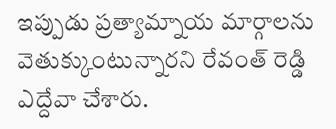ఇప్పుడు ప్రత్యామ్నాయ మార్గాలను వెతుక్కుంటున్నారని రేవంత్ రెడ్డి ఎద్దేవా చేశారు.